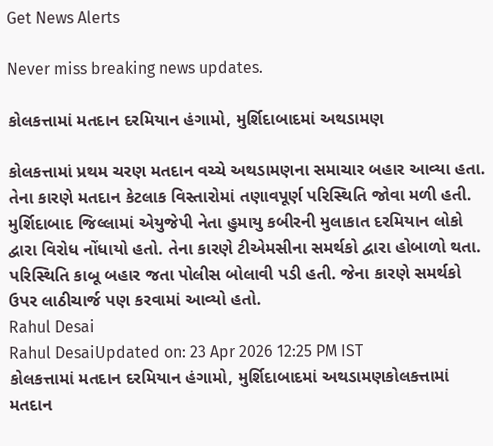Get News Alerts

Never miss breaking news updates.

કોલકત્તામાં મતદાન દરમિયાન હંગામો, મુર્શિદાબાદમાં અથડામણ

કોલકત્તામાં પ્રથમ ચરણ મતદાન વચ્ચે અથડામણના સમાચાર બહાર આવ્યા હતા. તેના કારણે મતદાન કેટલાક વિસ્તારોમાં તણાવપૂર્ણ પરિસ્થિતિ જોવા મળી હતી. મુર્શિદાબાદ જિલ્લામાં એયુજેપી નેતા હુમાયુ કબીરની મુલાકાત દરમિયાન લોકો દ્વારા વિરોધ નોંધાયો હતો. તેના કારણે ટીએમસીના સમર્થકો દ્વારા હોબાળો થતા. પરિસ્થિતિ કાબૂ બહાર જતા પોલીસ બોલાવી પડી હતી. જેના કારણે સમર્થકો ઉપર લાઠીચાર્જ પણ કરવામાં આવ્યો હતો.
Rahul Desai
Rahul DesaiUpdated on: 23 Apr 2026 12:25 PM IST
કોલકત્તામાં મતદાન દરમિયાન હંગામો, મુર્શિદાબાદમાં અથડામણકોલકત્તામાં મતદાન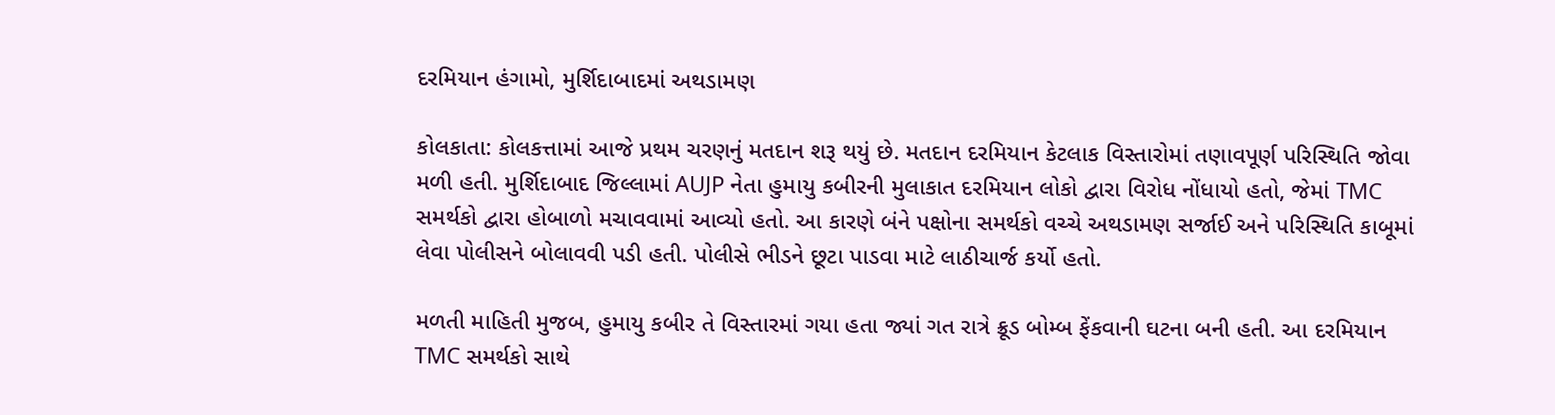દરમિયાન હંગામો, મુર્શિદાબાદમાં અથડામણ

કોલકાતા: કોલકત્તામાં આજે પ્રથમ ચરણનું મતદાન શરૂ થયું છે. મતદાન દરમિયાન કેટલાક વિસ્તારોમાં તણાવપૂર્ણ પરિસ્થિતિ જોવા મળી હતી. મુર્શિદાબાદ જિલ્લામાં AUJP નેતા હુમાયુ કબીરની મુલાકાત દરમિયાન લોકો દ્વારા વિરોધ નોંધાયો હતો, જેમાં TMC સમર્થકો દ્વારા હોબાળો મચાવવામાં આવ્યો હતો. આ કારણે બંને પક્ષોના સમર્થકો વચ્ચે અથડામણ સર્જાઈ અને પરિસ્થિતિ કાબૂમાં લેવા પોલીસને બોલાવવી પડી હતી. પોલીસે ભીડને છૂટા પાડવા માટે લાઠીચાર્જ કર્યો હતો.

મળતી માહિતી મુજબ, હુમાયુ કબીર તે વિસ્તારમાં ગયા હતા જ્યાં ગત રાત્રે ક્રૂડ બોમ્બ ફેંકવાની ઘટના બની હતી. આ દરમિયાન TMC સમર્થકો સાથે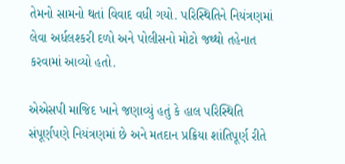તેમનો સામનો થતાં વિવાદ વધી ગયો. પરિસ્થિતિને નિયંત્રણમાં લેવા અર્ધલશ્કરી દળો અને પોલીસનો મોટો જથ્થો તહેનાત કરવામાં આવ્યો હતો.

એએસપી માજિદ ખાને જણાવ્યું હતું કે હાલ પરિસ્થિતિ સંપૂર્ણપણે નિયંત્રણમાં છે અને મતદાન પ્રક્રિયા શાંતિપૂર્ણ રીતે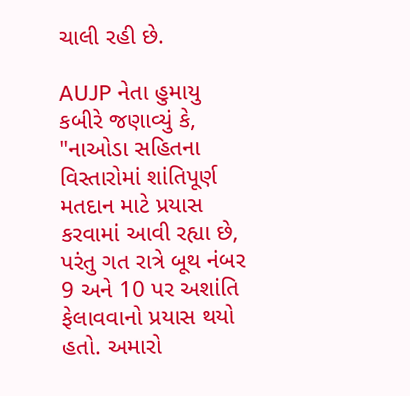ચાલી રહી છે.

AUJP નેતા હુમાયુ કબીરે જણાવ્યું કે, "નાઓડા સહિતના વિસ્તારોમાં શાંતિપૂર્ણ મતદાન માટે પ્રયાસ કરવામાં આવી રહ્યા છે, પરંતુ ગત રાત્રે બૂથ નંબર 9 અને 10 પર અશાંતિ ફેલાવવાનો પ્રયાસ થયો હતો. અમારો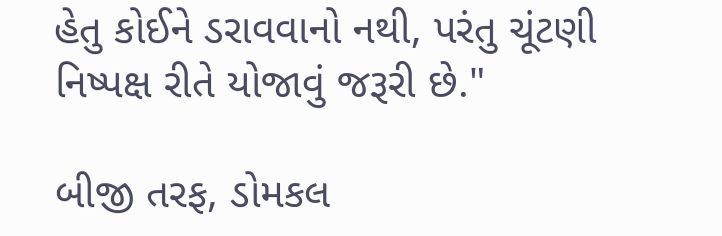હેતુ કોઈને ડરાવવાનો નથી, પરંતુ ચૂંટણી નિષ્પક્ષ રીતે યોજાવું જરૂરી છે."

બીજી તરફ, ડોમકલ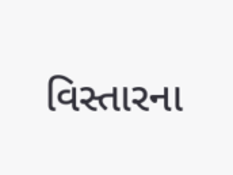વિસ્તારના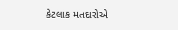કેટલાક મતદારોએ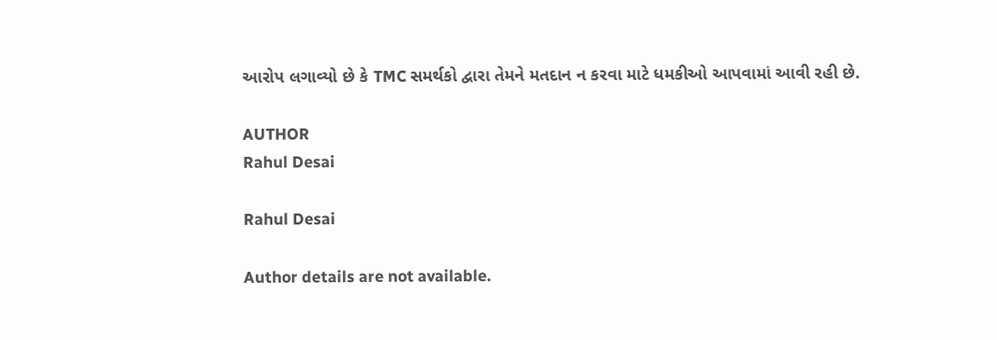આરોપ લગાવ્યો છે કે TMC સમર્થકો દ્વારા તેમને મતદાન ન કરવા માટે ધમકીઓ આપવામાં આવી રહી છે.

AUTHOR
Rahul Desai

Rahul Desai

Author details are not available.